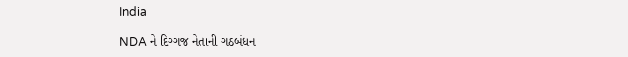India

NDA ને દિગ્ગજ નેતાની ગઠબંધન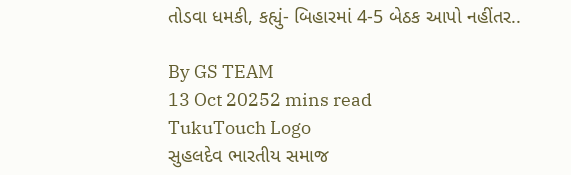તોડવા ધમકી, કહ્યું- બિહારમાં 4-5 બેઠક આપો નહીંતર..

By GS TEAM
13 Oct 20252 mins read
TukuTouch Logo
સુહલદેવ ભારતીય સમાજ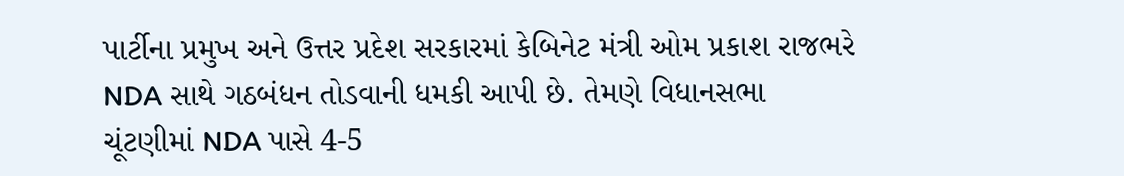પાર્ટીના પ્રમુખ અને ઉત્તર પ્રદેશ સરકારમાં કેબિનેટ મંત્રી ઓમ પ્રકાશ રાજભરે NDA સાથે ગઠબંધન તોડવાની ધમકી આપી છે. તેમણે વિધાનસભા ચૂંટણીમાં NDA પાસે 4-5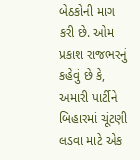બેઠકોની માગ કરી છે. ઓમ પ્રકાશ રાજભરનું કહેવું છે કે, અમારી પાર્ટીને બિહારમાં ચૂંટણી લડવા માટે એક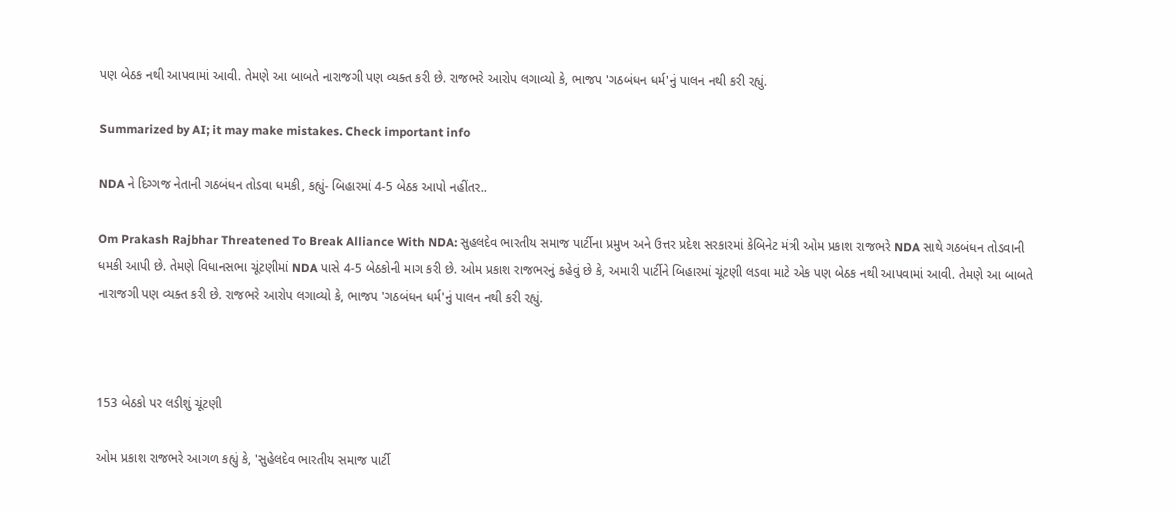પણ બેઠક નથી આપવામાં આવી. તેમણે આ બાબતે નારાજગી પણ વ્યક્ત કરી છે. રાજભરે આરોપ લગાવ્યો કે, ભાજપ 'ગઠબંધન ધર્મ'નું પાલન નથી કરી રહ્યું.

Summarized by AI; it may make mistakes. Check important info

NDA ને દિગ્ગજ નેતાની ગઠબંધન તોડવા ધમકી, કહ્યું- બિહારમાં 4-5 બેઠક આપો નહીંતર..

Om Prakash Rajbhar Threatened To Break Alliance With NDA: સુહલદેવ ભારતીય સમાજ પાર્ટીના પ્રમુખ અને ઉત્તર પ્રદેશ સરકારમાં કેબિનેટ મંત્રી ઓમ પ્રકાશ રાજભરે NDA સાથે ગઠબંધન તોડવાની ધમકી આપી છે. તેમણે વિધાનસભા ચૂંટણીમાં NDA પાસે 4-5 બેઠકોની માગ કરી છે. ઓમ પ્રકાશ રાજભરનું કહેવું છે કે, અમારી પાર્ટીને બિહારમાં ચૂંટણી લડવા માટે એક પણ બેઠક નથી આપવામાં આવી. તેમણે આ બાબતે નારાજગી પણ વ્યક્ત કરી છે. રાજભરે આરોપ લગાવ્યો કે, ભાજપ 'ગઠબંધન ધર્મ'નું પાલન નથી કરી રહ્યું.



153 બેઠકો પર લડીશું ચૂંટણી

ઓમ પ્રકાશ રાજભરે આગળ કહ્યું કે, 'સુહેલદેવ ભારતીય સમાજ પાર્ટી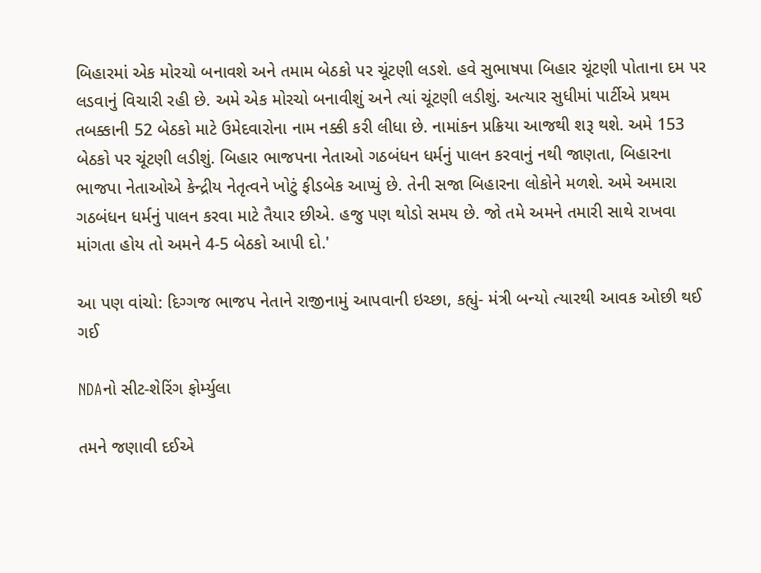બિહારમાં એક મોરચો બનાવશે અને તમામ બેઠકો પર ચૂંટણી લડશે. હવે સુભાષપા બિહાર ચૂંટણી પોતાના દમ પર લડવાનું વિચારી રહી છે. અમે એક મોરચો બનાવીશું અને ત્યાં ચૂંટણી લડીશું. અત્યાર સુધીમાં પાર્ટીએ પ્રથમ તબક્કાની 52 બેઠકો માટે ઉમેદવારોના નામ નક્કી કરી લીધા છે. નામાંકન પ્રક્રિયા આજથી શરૂ થશે. અમે 153 બેઠકો પર ચૂંટણી લડીશું. બિહાર ભાજપના નેતાઓ ગઠબંધન ધર્મનું પાલન કરવાનું નથી જાણતા, બિહારના ભાજપા નેતાઓએ કેન્દ્રીય નેતૃત્વને ખોટું ફીડબેક આપ્યું છે. તેની સજા બિહારના લોકોને મળશે. અમે અમારા ગઠબંધન ધર્મનું પાલન કરવા માટે તૈયાર છીએ. હજુ પણ થોડો સમય છે. જો તમે અમને તમારી સાથે રાખવા માંગતા હોય તો અમને 4-5 બેઠકો આપી દો.'

આ પણ વાંચો: દિગ્ગજ ભાજપ નેતાને રાજીનામું આપવાની ઇચ્છા, કહ્યું- મંત્રી બન્યો ત્યારથી આવક ઓછી થઈ ગઈ

NDAનો સીટ-શેરિંગ ફોર્મ્યુલા

તમને જણાવી દઈએ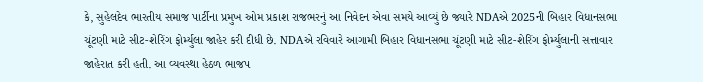કે, સુહેલદેવ ભારતીય સમાજ પાર્ટીના પ્રમુખ ઓમ પ્રકાશ રાજભરનું આ નિવેદન એવા સમયે આવ્યું છે જ્યારે NDAએ 2025ની બિહાર વિધાનસભા ચૂંટણી માટે સીટ-શેરિંગ ફોર્મ્યુલા જાહેર કરી દીધી છે. NDAએ રવિવારે આગામી બિહાર વિધાનસભા ચૂંટણી માટે સીટ-શેરિંગ ફોર્મ્યુલાની સત્તાવાર જાહેરાત કરી હતી. આ વ્યવસ્થા હેઠળ ભાજપ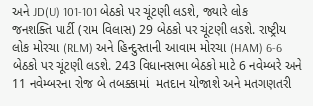અને JD(U) 101-101 બેઠકો પર ચૂંટણી લડશે, જ્યારે લોક જનશક્તિ પાર્ટી (રામ વિલાસ) 29 બેઠકો પર ચૂંટણી લડશે. રાષ્ટ્રીય લોક મોરચા (RLM) અને હિન્દુસ્તાની આવામ મોરચા (HAM) 6-6 બેઠકો પર ચૂંટણી લડશે. 243 વિધાનસભા બેઠકો માટે 6 નવેમ્બરે અને 11 નવેમ્બરના રોજ બે તબક્કામાં  મતદાન યોજાશે અને મતગણતરી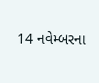14 નવેમ્બરના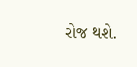રોજ થશે.